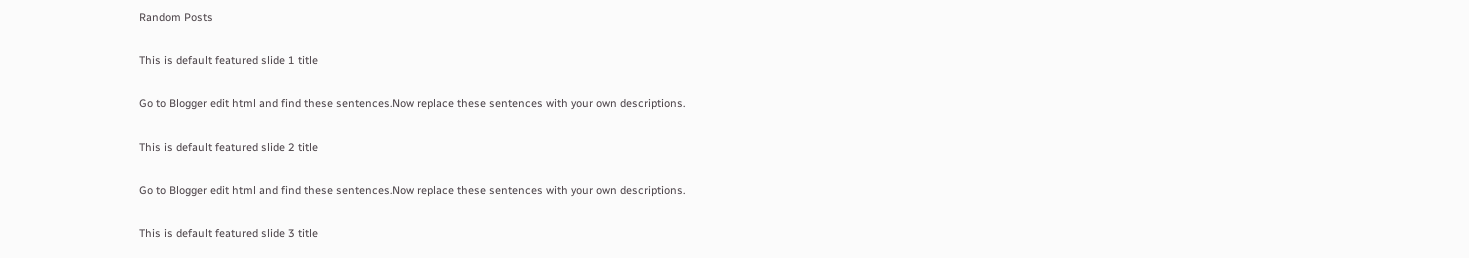Random Posts

This is default featured slide 1 title

Go to Blogger edit html and find these sentences.Now replace these sentences with your own descriptions.

This is default featured slide 2 title

Go to Blogger edit html and find these sentences.Now replace these sentences with your own descriptions.

This is default featured slide 3 title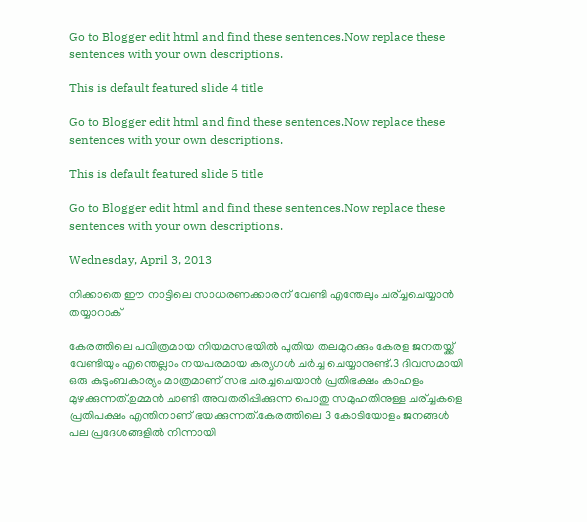Go to Blogger edit html and find these sentences.Now replace these sentences with your own descriptions.

This is default featured slide 4 title

Go to Blogger edit html and find these sentences.Now replace these sentences with your own descriptions.

This is default featured slide 5 title

Go to Blogger edit html and find these sentences.Now replace these sentences with your own descriptions.

Wednesday, April 3, 2013

നിക്കാതെ ഈ നാട്ടിലെ സാധരണക്കാരന് വേണ്ടി എന്തേലും ചര്ച്ചചെയ്യാൻ തയ്യാറാക്

കേരത്തിലെ പവിത്രമായ നിയമസഭയിൽ പുതിയ തലമുറക്കും കേരള ജനതയ്ക്ക് വേണ്ടിയും എന്തെല്ലാം നയപരമായ കര്യഗൾ ചർച്ച ചെയ്യാനുണ്ട്.3 ദിവസമായി ഒരു കുടുംബകാര്യം മാത്രമാണ് സഭ ചരച്ചചെയാൻ പ്രതിഭക്ഷം കാഹളം മുഴക്കുന്നത്.ഉമ്മൻ ചാണ്ടി അവതരിപ്പിക്കുന്ന പൊതു സമുഹതിനുള്ള ചര്ച്ചകളെ പ്രതിപക്ഷം എന്തിനാണ് ഭയക്കുന്നത്.കേരത്തിലെ 3 കോടിയോളം ജനങ്ങൾ പല പ്രദേശങ്ങളിൽ നിന്നായി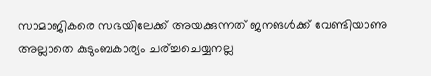സാമാജികരെ സഭയിലേക്ക് അയക്കുന്നത് ജനങൾക്ക് വേണ്ടിയാണു അല്ലാതെ കുടുംബകാര്യം ചര്ച്ചചെയ്യനല്ല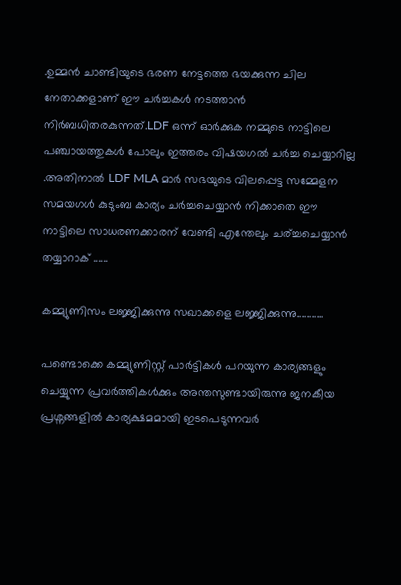.ഉമ്മൻ ചാണ്ടിയുടെ ഭരണ നേട്ടത്തെ ഭയക്കുന്ന ചില നേതാക്കളാണ് ഈ ചർച്ചകൾ നടത്താൻ നിർബധിതരകുന്നത്.LDF ഒന്ന് ഓർക്കുക നമ്മുടെ നാട്ടിലെ പഞ്ചായത്തുകൾ പോലും ഇത്തരം വിഷയഗൽ ചർച്ച ചെയ്യാറില്ല .അതിനാൽ LDF MLA മാർ സഭയുടെ വിലപ്പെട്ട സമ്മേളന സമയഗൾ കുടുംബ കാര്യം ചർച്ചചെയ്യാൻ നിക്കാതെ ഈ നാട്ടിലെ സാധരണക്കാരന് വേണ്ടി എന്തേലും ചര്ച്ചചെയ്യാൻ തയ്യാറാക് ......

കമ്മ്യുണിസം ലജ്ജിക്കുന്നു സഖാക്കളെ ലജ്ജിക്കുന്നു...........

പണ്ടൊക്കെ കമ്മ്യുണിസ്റ്റ് പാർട്ടികൾ പറയുന്ന കാര്യങ്ങളും ചെയ്യുന്ന പ്രവർത്തികൾക്കും അന്തസുണ്ടായിരുന്നു ജനകീയ പ്രശ്നങ്ങളിൽ കാര്യക്ഷമമായി ഇടപെടുന്നവർ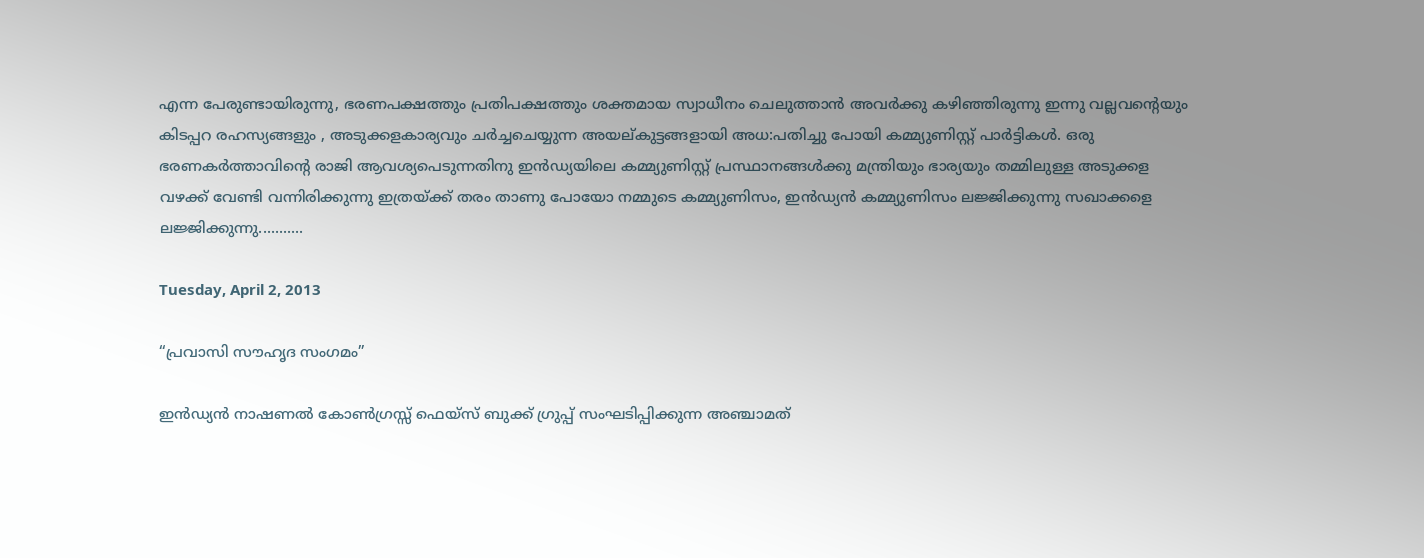എന്ന പേരുണ്ടായിരുന്നു, ഭരണപക്ഷത്തും പ്രതിപക്ഷത്തും ശക്തമായ സ്വാധീനം ചെലുത്താൻ അവർക്കു കഴിഞ്ഞിരുന്നു ഇന്നു വല്ലവന്റെയും കിടപ്പറ രഹസ്യങ്ങളും , അടുക്കളകാര്യവും ചർച്ചചെയ്യുന്ന അയല്കുട്ടങ്ങളായി അധ:പതിച്ചു പോയി കമ്മ്യുണിസ്റ്റ് പാർട്ടികൾ. ഒരു ഭരണകർത്താവിന്റെ രാജി ആവശ്യപെടുന്നതിനു ഇൻഡ്യയിലെ കമ്മ്യുണിസ്റ്റ് പ്രസ്ഥാനങ്ങൾക്കു മന്ത്രിയും ഭാര്യയും തമ്മിലുള്ള അടുക്കള വഴക്ക് വേണ്ടി വന്നിരിക്കുന്നു ഇത്രയ്ക്ക് തരം താണു പോയോ നമ്മുടെ കമ്മ്യുണിസം, ഇൻഡ്യൻ കമ്മ്യുണിസം ലജ്ജിക്കുന്നു സഖാക്കളെ ലജ്ജിക്കുന്നു...........

Tuesday, April 2, 2013

“പ്രവാസി സൗഹൃദ സംഗമം”

ഇൻഡ്യൻ നാഷണൽ കോൺഗ്രസ്സ് ഫെയ്സ് ബുക്ക് ഗ്രുപ്പ് സംഘടിപ്പിക്കുന്ന അഞ്ചാമത്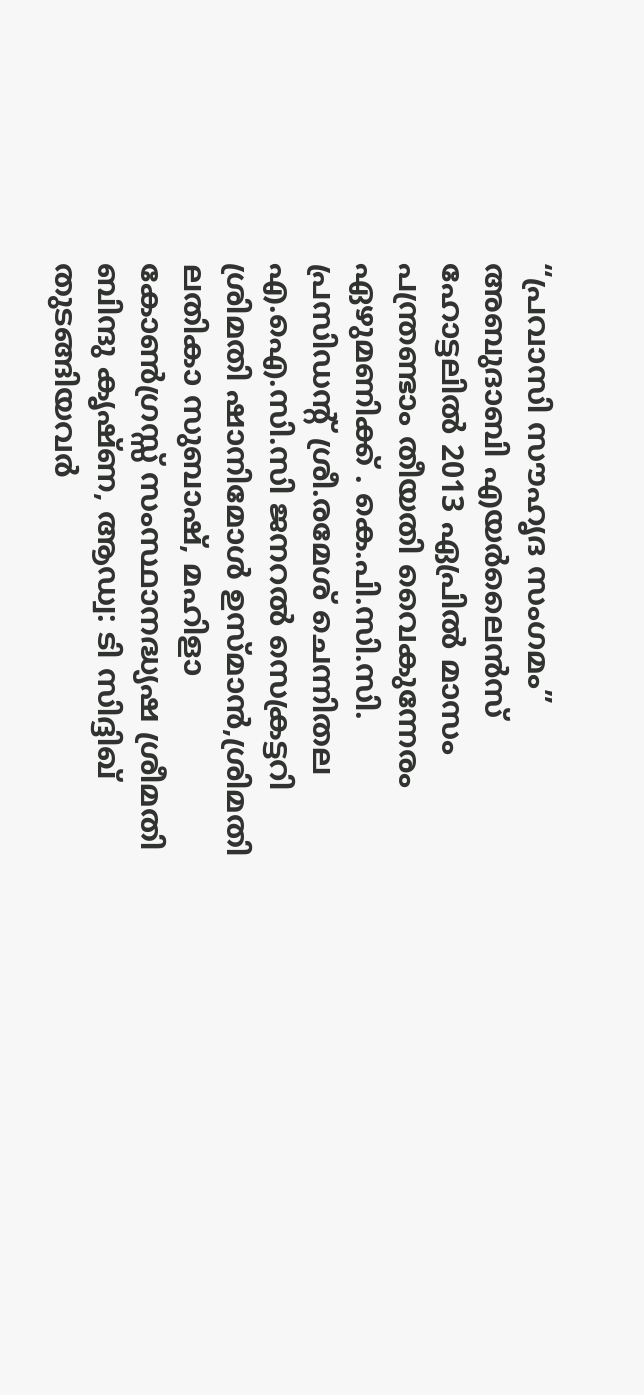“പ്രവാസി സൗഹൃദ സംഗമം” അബുദാബി എയർലൈൻസ് ഹോട്ടലിൽ 2013 ഏപ്രിൽ മാസം പന്ത്രണ്ടാം തീയതി വൈകുന്നേരം ഏഴുമണിക്ക് . കെ.പി.സി.സി. പ്രസിഡന്റ് ശ്രീ.രമേശ് ചെന്നിതല എ.ഐ.സി.സി ജനറൽ സെക്രട്ടറി ശ്രിമതി ഷാനിമോൾ ഉസ്മാൻ,ശ്രിമതി ലതികാ സുബാഷ്, മഹിളാ കോൺഗ്രസ്സ് സംസ്ഥാനദ്ധ്യഷ ശ്രീമതി ബിന്ദു കൃഷ്ണ, ആഡ്വ: ടി സിദ്ദിഖ് തുടങ്ങിയവർ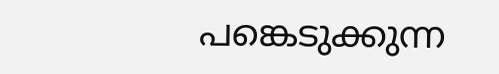പങ്കെടുക്കുന്ന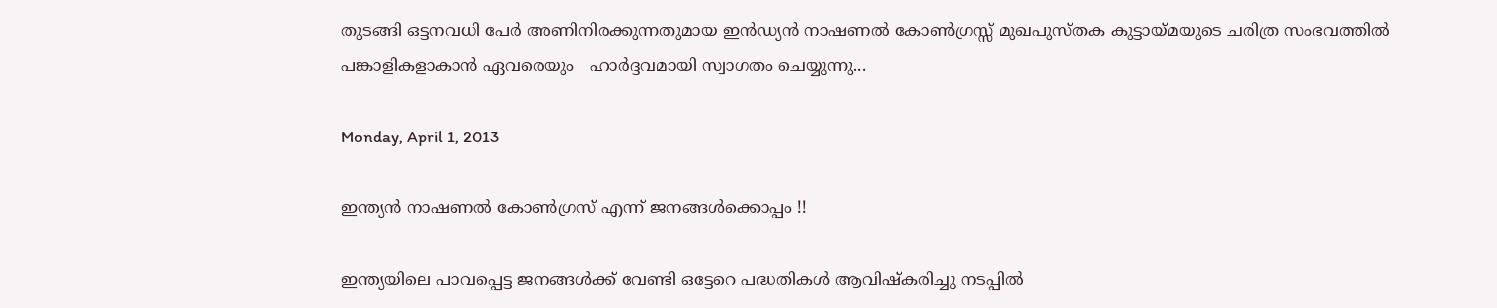തുടങ്ങി ഒട്ടനവധി പേർ അണിനിരക്കുന്നതുമായ ഇൻഡ്യൻ നാഷണൽ കോൺഗ്രസ്സ് മുഖപുസ്തക കുട്ടായ്മയുടെ ചരിത്ര സംഭവത്തിൽ പങ്കാളികളാകാൻ ഏവരെയും   ഹാർദ്ദവമായി സ്വാഗതം ചെയ്യുന്നു...

Monday, April 1, 2013

ഇന്ത്യൻ നാഷണൽ കോണ്‍ഗ്രസ്‌ എന്ന് ജനങ്ങൾക്കൊപ്പം !!

ഇന്ത്യയിലെ പാവപ്പെട്ട ജനങ്ങൾക്ക്‌ വേണ്ടി ഒട്ടേറെ പദ്ധതികൾ ആവിഷ്കരിച്ചു നടപ്പിൽ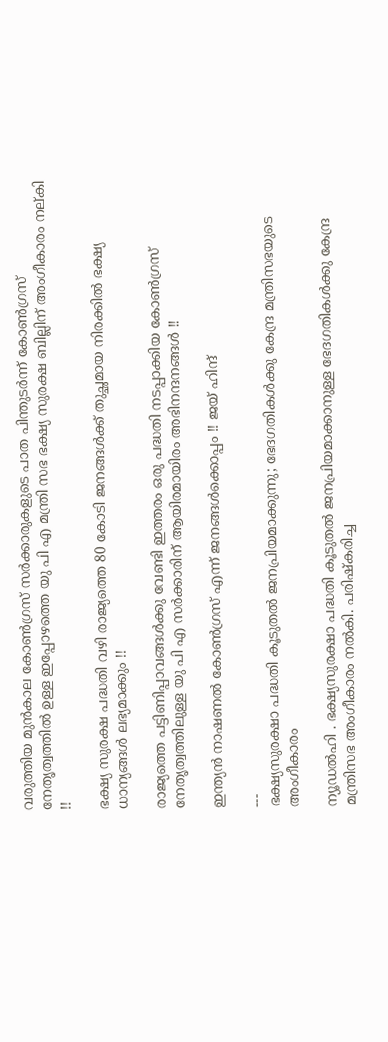വരുത്തിയ മുൻകാല കോണ്‍ഗ്രസ്‌ സർക്കാരുകളുടെ പാത പിന്തുടർന്ന് കോണ്‍ഗ്രസ്‌ നേതൃത്വത്തിൽ ഉള്ള ഇപ്പോഴത്തെ യു പി എ മന്ത്രി സഭ ഭക്ഷ്യ സുരക്ഷ ബില്ലിന് അംഗീകാരം നല്കി !!

ഭക്ഷ്യ സുരക്ഷ പദ്ധതി വഴി രാജ്യത്തെ 80 കോടി ജനങ്ങൾക്ക്‌ തുച്ഛമായ നിരക്കിൽ ഭക്ഷ്യ ധാന്യങ്ങൾ ലഭ്യമാക്കും !!

രാജ്യത്തെ പട്ടിണിപ്പാവങ്ങൾക്കു വേണ്ടി ഇത്തരം ഒരു പദ്ധതി നടപ്പാക്കിയ കോണ്‍ഗ്രസ്‌ നേതൃത്വത്തിലുള്ള യു പി എ സർക്കാരിന് ആയിരമായിരം അഭിനന്ദനങ്ങൾ !!

ഇന്ത്യൻ നാഷണൽ കോണ്‍ഗ്രസ്‌ എന്ന് ജനങ്ങൾക്കൊപ്പം !! ജയ് ഹിന്ദ്‌

---
ഭക്ഷ്യസുരക്ഷാ പദ്ധതി കൂടുതല്‍ ജനപ്രിയമാക്കുന്നു; ഭേദഗതികള്‍ക്കു കേന്ദ്ര മന്ത്രിസഭയുടെ അംഗീകാരം

ന്യൂഡല്‍ഹി . ഭക്ഷ്യസുരക്ഷാ പദ്ധതി കൂടുതല്‍ ജനപ്രിയമാക്കാനുള്ള ഭേദഗതികള്‍ക്കു കേന്ദ്ര മന്ത്രിസഭ അംഗീകാരം നല്‍കി. പരിഷ്കരിച്ച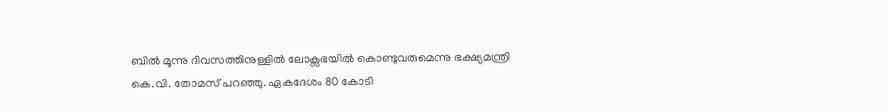ബില്‍ മൂന്നു ദിവസത്തിനുള്ളില്‍ ലോക്സഭയില്‍ കൊണ്ടുവരുമെന്നു ഭക്ഷ്യമന്ത്രി കെ.വി. തോമസ് പറഞ്ഞു. ഏകദേശം 80 കോടി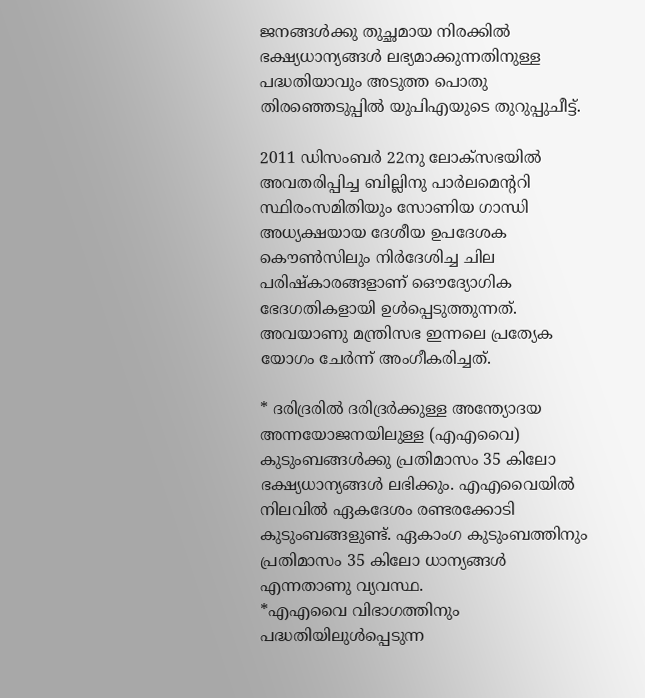ജനങ്ങള്‍ക്കു തുച്ഛമായ നിരക്കില്‍ ഭക്ഷ്യധാന്യങ്ങള്‍ ലഭ്യമാക്കുന്നതിനുള്ള പദ്ധതിയാവും അടുത്ത പൊതു തിരഞ്ഞെടുപ്പില്‍ യുപിഎയുടെ തുറുപ്പുചീട്ട്.

2011 ഡിസംബര്‍ 22നു ലോക്സഭയില്‍ അവതരിപ്പിച്ച ബില്ലിനു പാര്‍ലമെന്ററി സ്ഥിരംസമിതിയും സോണിയ ഗാന്ധി അധ്യക്ഷയായ ദേശീയ ഉപദേശക കൌണ്‍സിലും നിര്‍ദേശിച്ച ചില പരിഷ്കാരങ്ങളാണ് ഒൌദ്യോഗിക ഭേദഗതികളായി ഉള്‍പ്പെടുത്തുന്നത്. അവയാണു മന്ത്രിസഭ ഇന്നലെ പ്രത്യേക യോഗം ചേര്‍ന്ന് അംഗീകരിച്ചത്.

* ദരിദ്രരില്‍ ദരിദ്രര്‍ക്കുള്ള അന്ത്യോദയ അന്നയോജനയിലുള്ള (എഎവൈ) കുടുംബങ്ങള്‍ക്കു പ്രതിമാസം 35 കിലോ ഭക്ഷ്യധാന്യങ്ങള്‍ ലഭിക്കും. എഎവൈയില്‍ നിലവില്‍ ഏകദേശം രണ്ടരക്കോടി കുടുംബങ്ങളുണ്ട്. ഏകാംഗ കുടുംബത്തിനും പ്രതിമാസം 35 കിലോ ധാന്യങ്ങള്‍ എന്നതാണു വ്യവസ്ഥ.
*എഎവൈ വിഭാഗത്തിനും പദ്ധതിയിലുള്‍പ്പെടുന്ന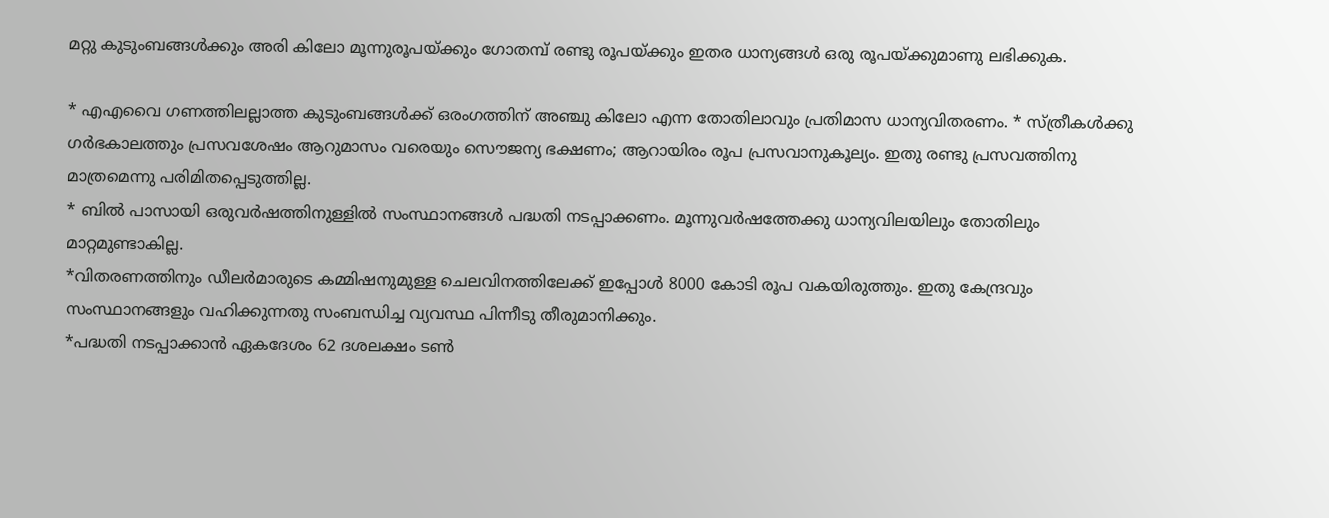മറ്റു കുടുംബങ്ങള്‍ക്കും അരി കിലോ മൂന്നുരൂപയ്ക്കും ഗോതമ്പ് രണ്ടു രൂപയ്ക്കും ഇതര ധാന്യങ്ങള്‍ ഒരു രൂപയ്ക്കുമാണു ലഭിക്കുക.

* എഎവൈ ഗണത്തിലല്ലാത്ത കുടുംബങ്ങള്‍ക്ക് ഒരംഗത്തിന് അഞ്ചു കിലോ എന്ന തോതിലാവും പ്രതിമാസ ധാന്യവിതരണം. * സ്ത്രീകള്‍ക്കു ഗര്‍ഭകാലത്തും പ്രസവശേഷം ആറുമാസം വരെയും സൌജന്യ ഭക്ഷണം; ആറായിരം രൂപ പ്രസവാനുകൂല്യം. ഇതു രണ്ടു പ്രസവത്തിനു മാത്രമെന്നു പരിമിതപ്പെടുത്തില്ല.
* ബില്‍ പാസായി ഒരുവര്‍ഷത്തിനുള്ളില്‍ സംസ്ഥാനങ്ങള്‍ പദ്ധതി നടപ്പാക്കണം. മൂന്നുവര്‍ഷത്തേക്കു ധാന്യവിലയിലും തോതിലും മാറ്റമുണ്ടാകില്ല.
*വിതരണത്തിനും ഡീലര്‍മാരുടെ കമ്മിഷനുമുള്ള ചെലവിനത്തിലേക്ക് ഇപ്പോള്‍ 8000 കോടി രൂപ വകയിരുത്തും. ഇതു കേന്ദ്രവും സംസ്ഥാനങ്ങളും വഹിക്കുന്നതു സംബന്ധിച്ച വ്യവസ്ഥ പിന്നീടു തീരുമാനിക്കും.
*പദ്ധതി നടപ്പാക്കാന്‍ ഏകദേശം 62 ദശലക്ഷം ടണ്‍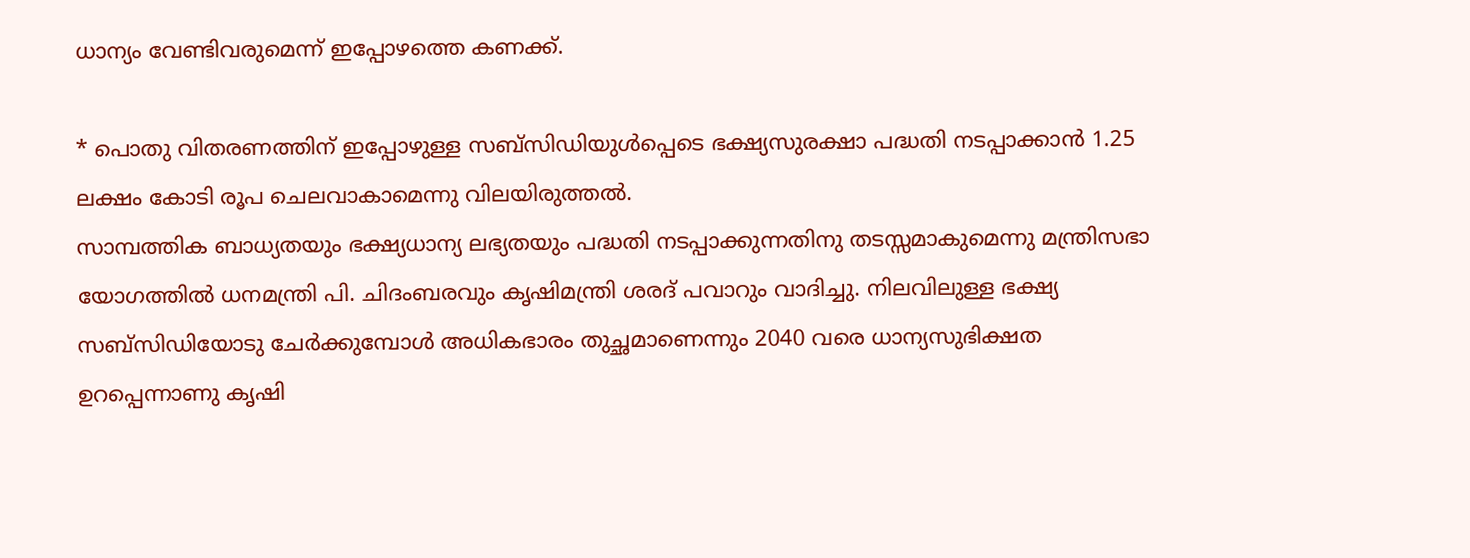ധാന്യം വേണ്ടിവരുമെന്ന് ഇപ്പോഴത്തെ കണക്ക്.

* പൊതു വിതരണത്തിന് ഇപ്പോഴുള്ള സബ്സിഡിയുള്‍പ്പെടെ ഭക്ഷ്യസുരക്ഷാ പദ്ധതി നടപ്പാക്കാന്‍ 1.25 ലക്ഷം കോടി രൂപ ചെലവാകാമെന്നു വിലയിരുത്തല്‍.
സാമ്പത്തിക ബാധ്യതയും ഭക്ഷ്യധാന്യ ലഭ്യതയും പദ്ധതി നടപ്പാക്കുന്നതിനു തടസ്സമാകുമെന്നു മന്ത്രിസഭാ യോഗത്തില്‍ ധനമന്ത്രി പി. ചിദംബരവും കൃഷിമന്ത്രി ശരദ് പവാറും വാദിച്ചു. നിലവിലുള്ള ഭക്ഷ്യ സബ്സിഡിയോടു ചേര്‍ക്കുമ്പോള്‍ അധികഭാരം തുച്ഛമാണെന്നും 2040 വരെ ധാന്യസുഭിക്ഷത ഉറപ്പെന്നാണു കൃഷി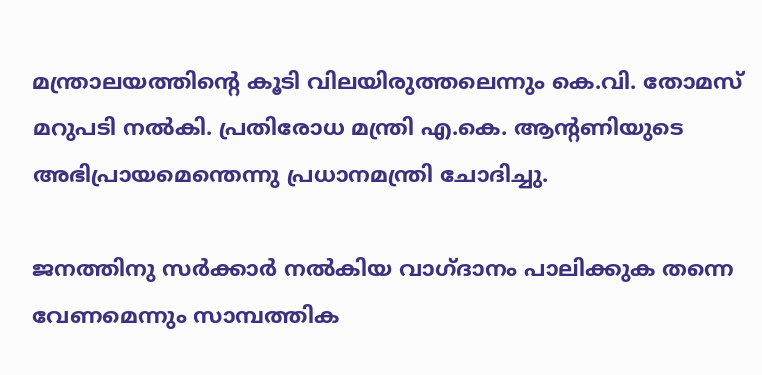മന്ത്രാലയത്തിന്റെ കൂടി വിലയിരുത്തലെന്നും കെ.വി. തോമസ് മറുപടി നല്‍കി. പ്രതിരോധ മന്ത്രി എ.കെ. ആന്റണിയുടെ അഭിപ്രായമെന്തെന്നു പ്രധാനമന്ത്രി ചോദിച്ചു.

ജനത്തിനു സര്‍ക്കാര്‍ നല്‍കിയ വാഗ്ദാനം പാലിക്കുക തന്നെ വേണമെന്നും സാമ്പത്തിക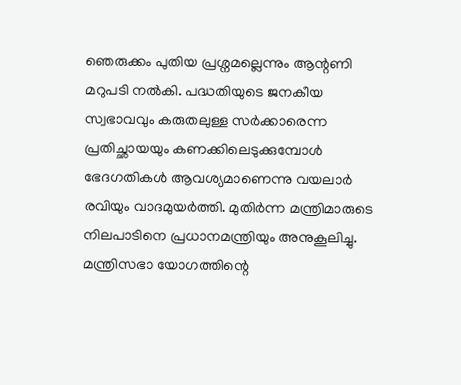ഞെരുക്കം പുതിയ പ്രശ്നമല്ലെന്നും ആന്റണി മറുപടി നല്‍കി. പദ്ധതിയുടെ ജനകീയ സ്വഭാവവും കരുതലുള്ള സര്‍ക്കാരെന്ന പ്രതിച്ഛായയും കണക്കിലെടുക്കുമ്പോള്‍ ഭേദഗതികള്‍ ആവശ്യമാണെന്നു വയലാര്‍ രവിയും വാദമുയര്‍ത്തി. മുതിര്‍ന്ന മന്ത്രിമാരുടെ നിലപാടിനെ പ്രധാനമന്ത്രിയും അനുകൂലിച്ചു. മന്ത്രിസഭാ യോഗത്തിന്റെ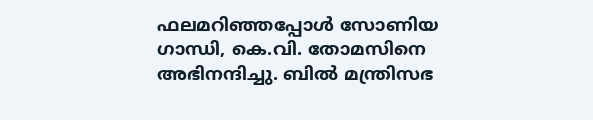ഫലമറിഞ്ഞപ്പോള്‍ സോണിയ ഗാന്ധി, കെ.വി. തോമസിനെ അഭിനന്ദിച്ചു. ബില്‍ മന്ത്രിസഭ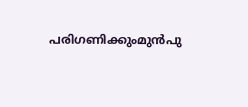പരിഗണിക്കുംമുന്‍പു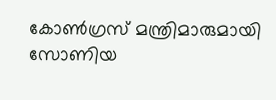കോണ്‍ഗ്രസ് മന്ത്രിമാരുമായി സോണിയ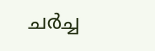ചര്‍ച്ച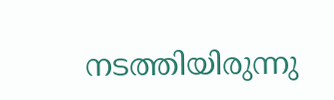നടത്തിയിരുന്നു